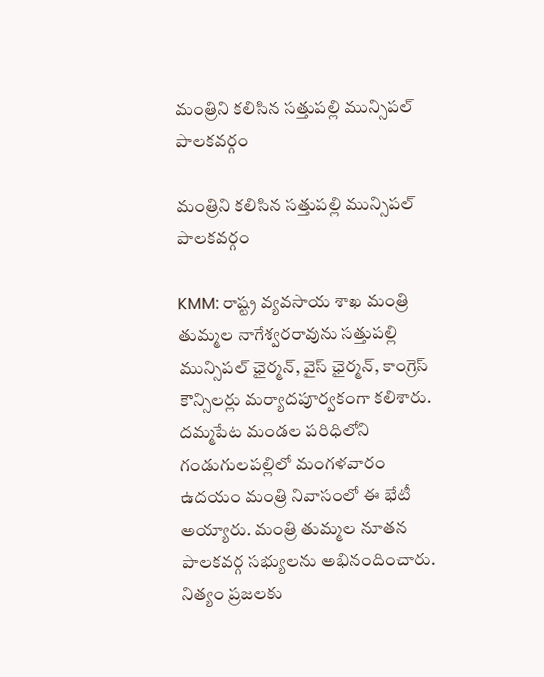మంత్రిని కలిసిన సత్తుపల్లి మున్సిపల్ పాలకవర్గం

మంత్రిని కలిసిన సత్తుపల్లి మున్సిపల్ పాలకవర్గం

KMM: రాష్ట్ర వ్యవసాయ శాఖ మంత్రి తుమ్మల నాగేశ్వరరావును సత్తుపల్లి మున్సిపల్ ఛైర్మన్, వైస్ ఛైర్మన్, కాంగ్రెస్ కౌన్సిలర్లు మర్యాదపూర్వకంగా కలిశారు. దమ్మపేట మండల పరిధిలోని గండుగులపల్లిలో మంగళవారం ఉదయం మంత్రి నివాసంలో ఈ భేటీ అయ్యారు. మంత్రి తుమ్మల నూతన పాలకవర్గ సభ్యులను అభినందించారు. నిత్యం ప్రజలకు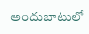అందుబాటులో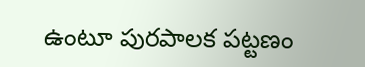ఉంటూ పురపాలక పట్టణం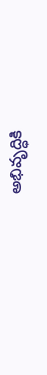అభివృద్ధికి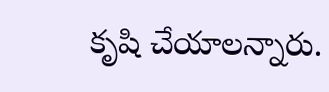కృషి చేయాలన్నారు.